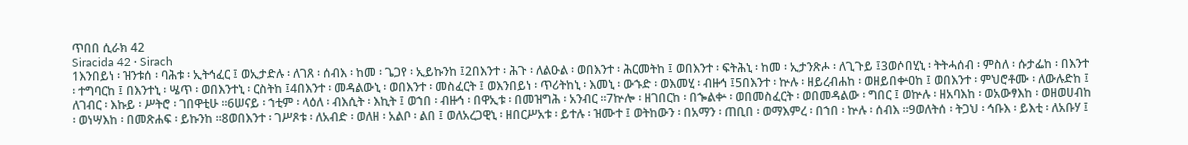ጥበበ ሲራክ 42
Siracida 42 · Sirach
1እንበይነ ፡ ዝንቱሰ ፡ ባሕቱ ፡ ኢትኅፈር ፤ ወኢታድሉ ፡ ለገጸ ፡ ሰብእ ፡ ከመ ፡ ጌጋየ ፡ ኢይኩንከ ፤2በእንተ ፡ ሕጉ ፡ ለልዑል ፡ ወበእንተ ፡ ሕርመትከ ፤ ወበእንተ ፡ ፍትሕኒ ፡ ከመ ፡ ኢታንጽሖ ፡ ለጊጉይ ፤3ወሶበሂኒ ፡ ትትሓሰብ ፡ ምስለ ፡ ሱታፌከ ፡ በእንተ ፡ ተግባርከ ፤ በእንተኒ ፡ ሤጥ ፡ ወበእንተኒ ፡ ርስትከ ፤4በእንተ ፡ መዳልውኒ ፡ ወበእንተ ፡ መስፈርት ፤ ወእንበይነ ፡ ጥሪትከኒ ፡ እመኒ ፡ ውኁድ ፡ ወእመሂ ፡ ብዙኅ ፤5በእንተ ፡ ኵሉ ፡ ዘይረብሐከ ፡ ወዘይበቍዐከ ፤ ወበእንተ ፡ ምህሮቶሙ ፡ ለውሉድከ ፤ ለገብር ፡ እኩይ ፡ ሥትሮ ፡ ገበዋቲሁ ።6ሠናይ ፡ ኀቲም ፡ ላዕለ ፡ ብእሲት ፡ እኪት ፤ ወኀበ ፡ ብዙኅ ፡ በዋኢቱ ፡ በመዝግሕ ፡ አንብር ።7ኵሎ ፡ ዘገበርከ ፡ በኈልቍ ፡ ወበመስፈርት ፡ ወበመዳልው ፡ ግበር ፤ ወኵሉ ፡ ዘአባእከ ፡ ወአውፃእከ ፡ ወዘወሀብከ ፡ ወነሣእከ ፡ በመጽሐፍ ፡ ይኩንከ ።8ወበእንተ ፡ ገሥጾቱ ፡ ለአብድ ፡ ወለዘ ፡ አልቦ ፡ ልበ ፤ ወለአረጋዊኒ ፡ ዘበርሥአቱ ፡ ይተሉ ፡ ዝሙተ ፤ ወትከውን ፡ በአማን ፡ ጠቢበ ፡ ወማእምረ ፡ በኀበ ፡ ኵሉ ፡ ሰብእ ።9ወለትሰ ፡ ትጋህ ፡ ኅቡእ ፡ ይእቲ ፡ ለአቡሃ ፤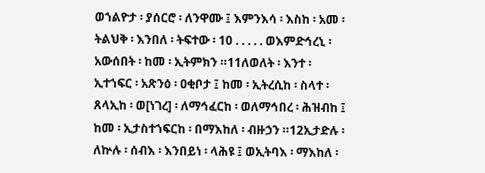ወኀልዮታ ፡ ያሰርሮ ፡ ለንዋሙ ፤ እምንእሳ ፡ እስከ ፡ አመ ፡ ትልህቅ ፡ እንበለ ፡ ትፍተው ፡ 10 . . . . . ወእምድኅረኒ ፡ አውሰበት ፡ ከመ ፡ ኢትምክን ።11ለወለት ፡ እንተ ፡ ኢተኀፍር ፡ አጽንዕ ፡ ዐቂቦታ ፤ ከመ ፡ ኢትረሲከ ፡ ስላተ ፡ ጸላኢከ ፡ ወ[ነገረ] ፡ ለማኅፈርከ ፡ ወለማኅበረ ፡ ሕዝብከ ፤ ከመ ፡ ኢታስተኀፍርከ ፡ በማእከለ ፡ ብዙኃን ።12ኢታድሉ ፡ ለኵሉ ፡ ሰብእ ፡ እንበይነ ፡ ላሕዩ ፤ ወኢትባእ ፡ ማእከለ ፡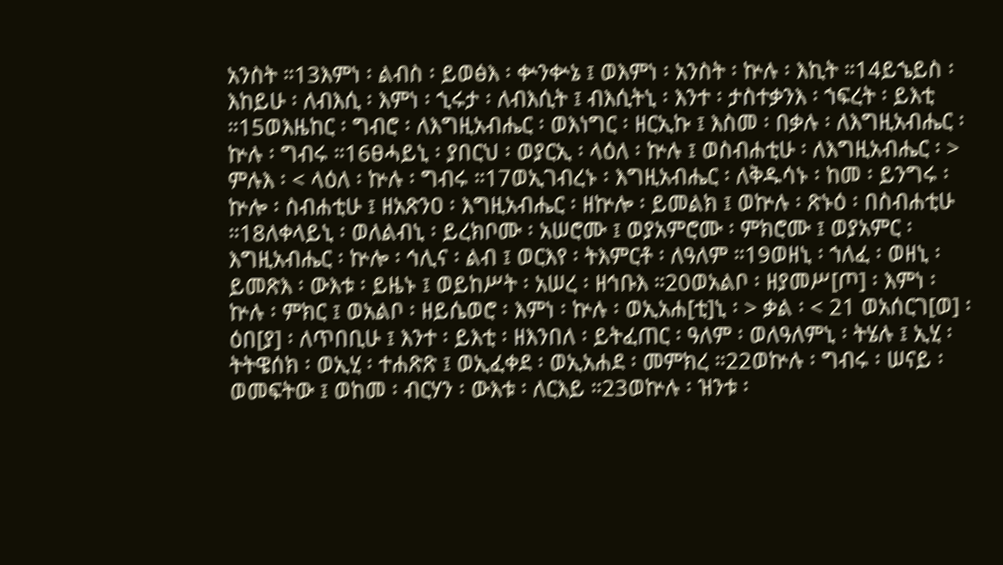አንስት ።13እምነ ፡ ልብስ ፡ ይወፅእ ፡ ቍንቍኔ ፤ ወእምነ ፡ አንስት ፡ ኵሉ ፡ እኪት ።14ይኄይስ ፡ እከይሁ ፡ ለብእሲ ፡ እምነ ፡ ኂሩታ ፡ ለብእሲት ፤ ብእሲትኒ ፡ እንተ ፡ ታስተቃንእ ፡ ኀፍረት ፡ ይእቲ ።15ወእዜከር ፡ ግብሮ ፡ ለእግዚአብሔር ፡ ወእነግር ፡ ዘርኢኩ ፤ እስመ ፡ በቃሉ ፡ ለእግዚአብሔር ፡ ኵሉ ፡ ግብሩ ።16ፀሓይኒ ፡ ያበርህ ፡ ወያርኢ ፡ ላዕለ ፡ ኵሉ ፤ ወስብሐቲሁ ፡ ለእግዚአብሔር ፡ > ምሉእ ፡ < ላዕለ ፡ ኵሉ ፡ ግብሩ ።17ወኢገብረኑ ፡ እግዚአብሔር ፡ ለቅዱሳኑ ፡ ከመ ፡ ይንግሩ ፡ ኵሎ ፡ ስብሐቲሁ ፤ ዘአጽንዐ ፡ እግዚአብሔር ፡ ዘኵሎ ፡ ይመልክ ፤ ወኵሉ ፡ ጽኑዕ ፡ በስብሐቲሁ ።18ለቀላይኒ ፡ ወለልብኒ ፡ ይረክቦሙ ፡ አሠሮሙ ፤ ወያአምሮሙ ፡ ምክሮሙ ፤ ወያአምር ፡ እግዚአብሔር ፡ ኵሎ ፡ ኅሊና ፡ ልብ ፤ ወርእየ ፡ ትእምርቶ ፡ ለዓለም ።19ወዘኒ ፡ ኀለፈ ፡ ወዘኒ ፡ ይመጽእ ፡ ውእቱ ፡ ይዜኑ ፤ ወይከሥት ፡ አሠረ ፡ ዘኅቡእ ።20ወአልቦ ፡ ዘያመሥ[ጦ] ፡ እምነ ፡ ኵሉ ፡ ምክር ፤ ወአልቦ ፡ ዘይሴወሮ ፡ እምነ ፡ ኵሉ ፡ ወኢአሐ[ቲ]ኒ ፡ > ቃል ፡ < 21 ወአሰርገ[ወ] ፡ ዕበ[ያ] ፡ ለጥበቢሁ ፤ እንተ ፡ ይእቲ ፡ ዘእንበለ ፡ ይትፈጠር ፡ ዓለም ፡ ወለዓለምኒ ፡ ትሄሉ ፤ ኢሂ ፡ ትትዌሰክ ፡ ወኢሂ ፡ ተሐጽጽ ፤ ወኢፈቀደ ፡ ወኢአሐደ ፡ መምክረ ።22ወኵሉ ፡ ግብሩ ፡ ሠናይ ፡ ወመፍትው ፤ ወከመ ፡ ብርሃን ፡ ውእቱ ፡ ለርእይ ።23ወኵሉ ፡ ዝንቱ ፡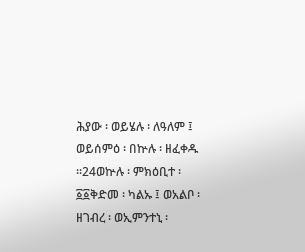ሕያው ፡ ወይሄሉ ፡ ለዓለም ፤ ወይሰምዕ ፡ በኵሉ ፡ ዘፈቀዱ ።24ወኵሉ ፡ ምክዕቢተ ፡ ፩፩ቅድመ ፡ ካልኡ ፤ ወአልቦ ፡ ዘገብረ ፡ ወኢምንተኒ ፡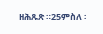ዘሕጹጽ ።25ምስለ ፡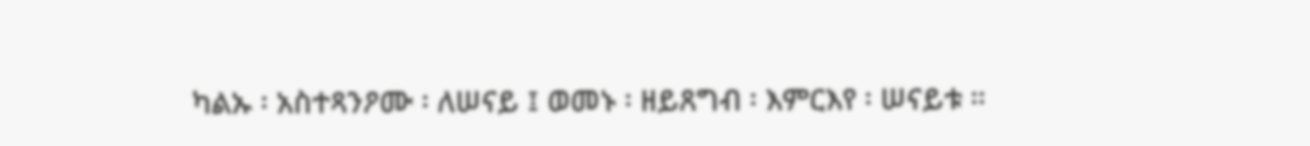ካልኡ ፡ አስተጻንዖሙ ፡ ለሠናይ ፤ ወመኑ ፡ ዘይጸግብ ፡ እምርእየ ፡ ሠናይቱ ።